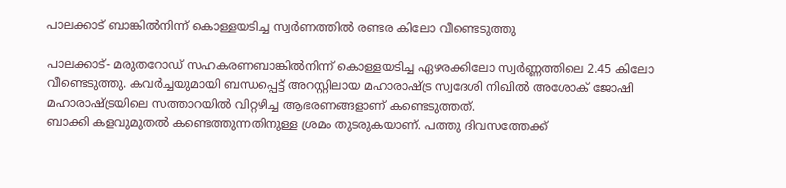പാലക്കാട് ബാങ്കില്‍നിന്ന് കൊള്ളയടിച്ച സ്വര്‍ണത്തില്‍ രണ്ടര കിലോ വീണ്ടെടുത്തു

പാലക്കാട്- മരുതറോഡ് സഹകരണബാങ്കില്‍നിന്ന് കൊള്ളയടിച്ച ഏഴരക്കിലോ സ്വര്‍ണ്ണത്തിലെ 2.45 കിലോ വീണ്ടെടുത്തു. കവര്‍ച്ചയുമായി ബന്ധപ്പെട്ട് അറസ്റ്റിലായ മഹാരാഷ്ട്ര സ്വദേശി നിഖില്‍ അശോക് ജോഷി മഹാരാഷ്ട്രയിലെ സത്താറയില്‍ വിറ്റഴിച്ച ആഭരണങ്ങളാണ് കണ്ടെടുത്തത്.
ബാക്കി കളവുമുതല്‍ കണ്ടെത്തുന്നതിനുള്ള ശ്രമം തുടരുകയാണ്. പത്തു ദിവസത്തേക്ക്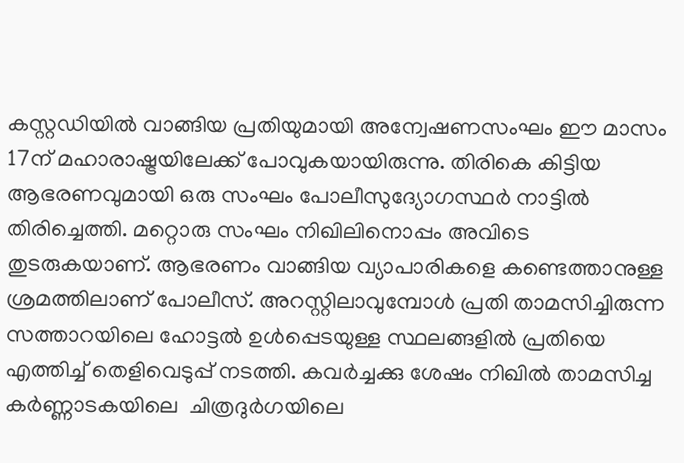കസ്റ്റഡിയില്‍ വാങ്ങിയ പ്രതിയുമായി അന്വേഷണസംഘം ഈ മാസം 17ന് മഹാരാഷ്ട്രയിലേക്ക് പോവുകയായിരുന്നു. തിരികെ കിട്ടിയ ആഭരണവുമായി ഒരു സംഘം പോലീസുദ്യോഗസ്ഥര്‍ നാട്ടില്‍ തിരിച്ചെത്തി. മറ്റൊരു സംഘം നിഖിലിനൊപ്പം അവിടെ തുടരുകയാണ്. ആഭരണം വാങ്ങിയ വ്യാപാരികളെ കണ്ടെത്താനുള്ള ശ്രമത്തിലാണ് പോലീസ്. അറസ്റ്റിലാവുമ്പോള്‍ പ്രതി താമസിച്ചിരുന്ന സത്താറയിലെ ഹോട്ടല്‍ ഉള്‍പ്പെടയുള്ള സ്ഥലങ്ങളില്‍ പ്രതിയെ എത്തിച്ച് തെളിവെടുപ്പ് നടത്തി. കവര്‍ച്ചക്കു ശേഷം നിഖില്‍ താമസിച്ച കര്‍ണ്ണാടകയിലെ  ചിത്രദുര്‍ഗയിലെ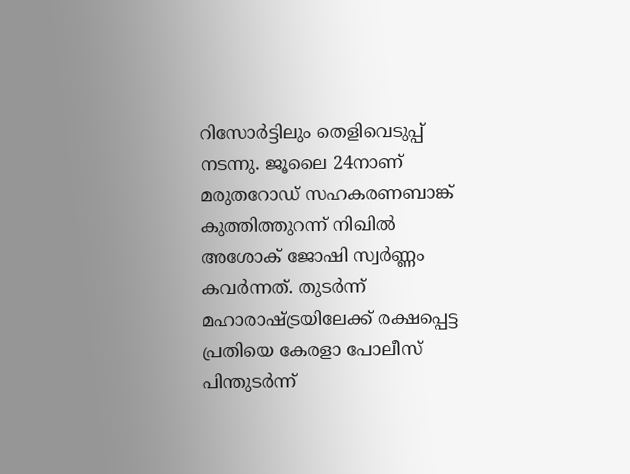റിസോര്‍ട്ടിലും തെളിവെടുപ്പ് നടന്നു. ജൂലൈ 24നാണ് മരുതറോഡ് സഹകരണബാങ്ക് കുത്തിത്തുറന്ന് നിഖില്‍ അശോക് ജോഷി സ്വര്‍ണ്ണം കവര്‍ന്നത്. തുടര്‍ന്ന് മഹാരാഷ്ട്രയിലേക്ക് രക്ഷപ്പെട്ട പ്രതിയെ കേരളാ പോലീസ് പിന്തുടര്‍ന്ന്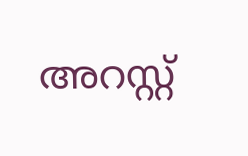അറസ്റ്റ്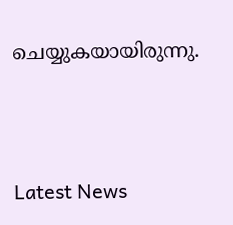ചെയ്യുകയായിരുന്നു.




Latest News